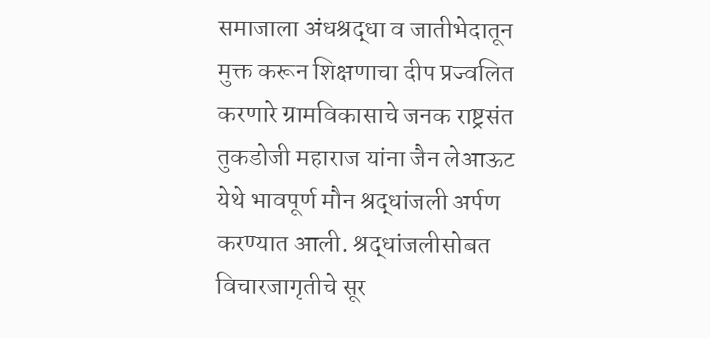समाजाला अंधश्रद्धा व जातीभेदातून मुक्त करून शिक्षणाचा दीप प्रज्वलित करणारे ग्रामविकासाचे जनक राष्ट्रसंत तुकडोजी महाराज यांना जैन लेआऊट येथे भावपूर्ण मौन श्रद्धांजली अर्पण करण्यात आली. श्रद्धांजलीसोबत विचारजागृतीचे सूर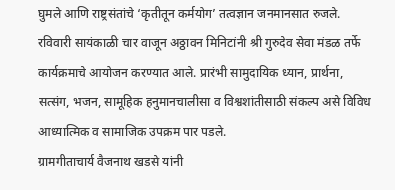घुमले आणि राष्ट्रसंतांचे ‘कृतीतून कर्मयोग’ तत्वज्ञान जनमानसात रुजले.
रविवारी सायंकाळी चार वाजून अठ्ठावन मिनिटांनी श्री गुरुदेव सेवा मंडळ तर्फे कार्यक्रमाचे आयोजन करण्यात आले. प्रारंभी सामुदायिक ध्यान, प्रार्थना, सत्संग, भजन, सामूहिक हनुमानचालीसा व विश्वशांतीसाठी संकल्प असे विविध आध्यात्मिक व सामाजिक उपक्रम पार पडले.
ग्रामगीताचार्य वैजनाथ खडसे यांनी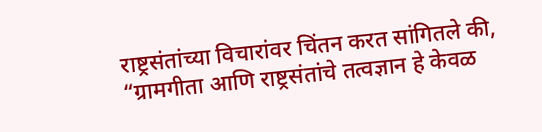राष्ट्रसंतांच्या विचारांवर चिंतन करत सांगितले की, “ग्रामगीता आणि राष्ट्रसंतांचे तत्वज्ञान हे केवळ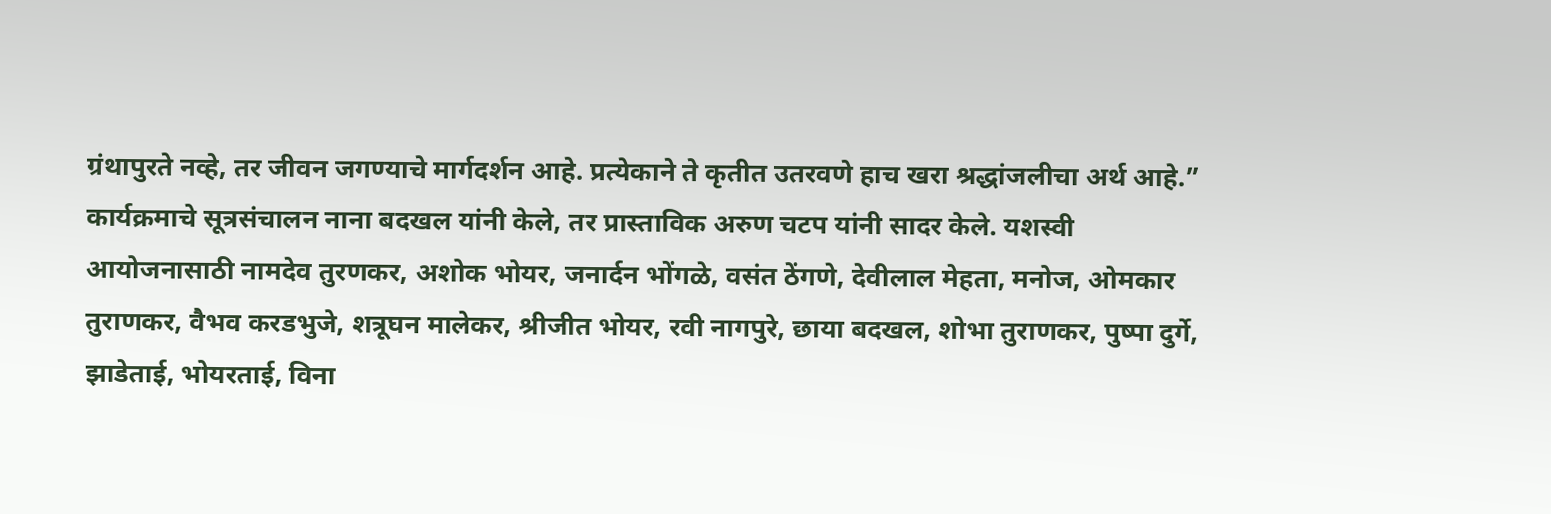ग्रंथापुरते नव्हे, तर जीवन जगण्याचे मार्गदर्शन आहे. प्रत्येकाने ते कृतीत उतरवणे हाच खरा श्रद्धांजलीचा अर्थ आहे.”
कार्यक्रमाचे सूत्रसंचालन नाना बदखल यांनी केले, तर प्रास्ताविक अरुण चटप यांनी सादर केले. यशस्वी आयोजनासाठी नामदेव तुरणकर, अशोक भोयर, जनार्दन भोंगळे, वसंत ठेंगणे, देवीलाल मेहता, मनोज, ओमकार तुराणकर, वैभव करडभुजे, शत्रूघन मालेकर, श्रीजीत भोयर, रवी नागपुरे, छाया बदखल, शोभा तुराणकर, पुष्पा दुर्गे, झाडेताई, भोयरताई, विना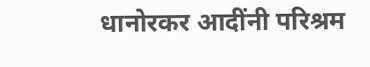धानोरकर आदींनी परिश्रम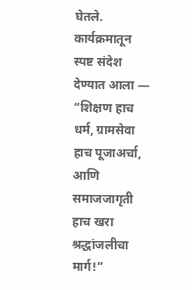घेतले.
कार्यक्रमातून स्पष्ट संदेश देण्यात आला —
“शिक्षण हाच धर्म, ग्रामसेवा हाच पूजाअर्चा, आणि समाजजागृती हाच खरा श्रद्धांजलीचा मार्ग!”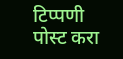टिप्पणी पोस्ट करा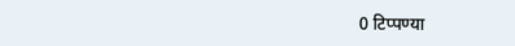0 टिप्पण्या